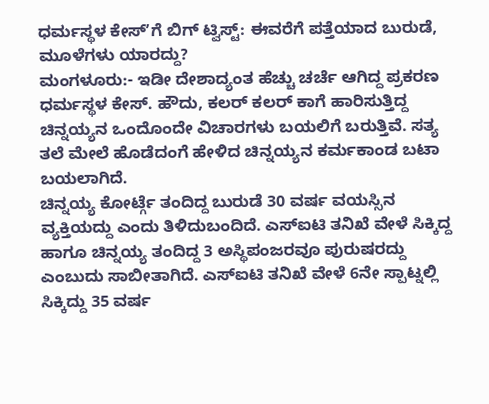ಧರ್ಮಸ್ಥಳ ಕೇಸ್ʼಗೆ ಬಿಗ್ ಟ್ವಿಸ್ಟ್: ಈವರೆಗೆ ಪತ್ತೆಯಾದ ಬುರುಡೆ, ಮೂಳೆಗಳು ಯಾರದ್ದು?
ಮಂಗಳೂರು:- ಇಡೀ ದೇಶಾದ್ಯಂತ ಹೆಚ್ಚು ಚರ್ಚೆ ಆಗಿದ್ದ ಪ್ರಕರಣ ಧರ್ಮಸ್ಥಳ ಕೇಸ್. ಹೌದು, ಕಲರ್ ಕಲರ್ ಕಾಗೆ ಹಾರಿಸುತ್ತಿದ್ದ ಚಿನ್ನಯ್ಯನ ಒಂದೊಂದೇ ವಿಚಾರಗಳು ಬಯಲಿಗೆ ಬರುತ್ತಿವೆ. ಸತ್ಯ ತಲೆ ಮೇಲೆ ಹೊಡೆದಂಗೆ ಹೇಳಿದ ಚಿನ್ನಯ್ಯನ ಕರ್ಮಕಾಂಡ ಬಟಾ ಬಯಲಾಗಿದೆ.
ಚಿನ್ನಯ್ಯ ಕೋರ್ಟ್ಗೆ ತಂದಿದ್ದ ಬುರುಡೆ 30 ವರ್ಷ ವಯಸ್ಸಿನ ವ್ಯಕ್ತಿಯದ್ದು ಎಂದು ತಿಳಿದುಬಂದಿದೆ. ಎಸ್ಐಟಿ ತನಿಖೆ ವೇಳೆ ಸಿಕ್ಕಿದ್ದ ಹಾಗೂ ಚಿನ್ನಯ್ಯ ತಂದಿದ್ದ 3 ಅಸ್ಥಿಪಂಜರವೂ ಪುರುಷರದ್ದು ಎಂಬುದು ಸಾಬೀತಾಗಿದೆ. ಎಸ್ಐಟಿ ತನಿಖೆ ವೇಳೆ 6ನೇ ಸ್ಪಾಟ್ನಲ್ಲಿ ಸಿಕ್ಕಿದ್ದು 35 ವರ್ಷ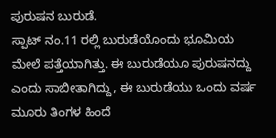ಪುರುಷನ ಬುರುಡೆ.
ಸ್ಪಾಟ್ ನಂ.11 ರಲ್ಲಿ ಬುರುಡೆಯೊಂದು ಭೂಮಿಯ ಮೇಲೆ ಪತ್ತೆಯಾಗಿತ್ತು. ಈ ಬುರುಡೆಯೂ ಪುರುಷನದ್ದು ಎಂದು ಸಾಬೀತಾಗಿದ್ದು, ಈ ಬುರುಡೆಯು ಒಂದು ವರ್ಷ ಮೂರು ತಿಂಗಳ ಹಿಂದೆ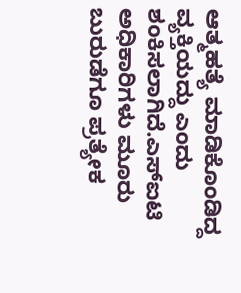ಆತ್ಮಹತ್ಯೆ ಮಾಡಿಕೊಂಡಿದ್ದ ವ್ಯಕ್ತಿಯದ್ದು ಎಂದು ಶಂಕಿಸಲಾಗಿದೆ.ಎಸ್ಐಟಿ ಅಧಿಕಾರಿಗಳು ಮೂರು ಬುರುಡೆಗೂ ಪ್ರತ್ಯೇಕ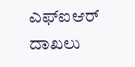ಎಫ್ಐಆರ್ ದಾಖಲು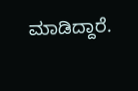ಮಾಡಿದ್ದಾರೆ.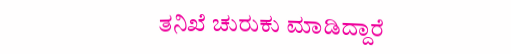ತನಿಖೆ ಚುರುಕು ಮಾಡಿದ್ದಾರೆ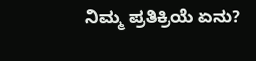ನಿಮ್ಮ ಪ್ರತಿಕ್ರಿಯೆ ಏನು?